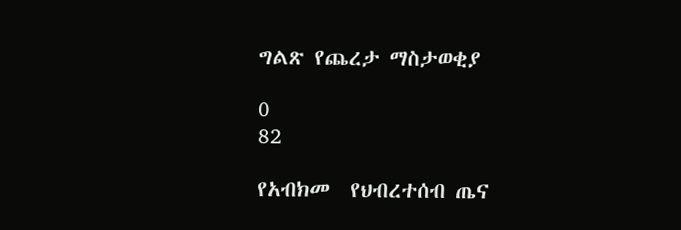ግልጽ የጨረታ ማስታወቂያ

0
82

የአብክመ  የህብረተሰብ ጤና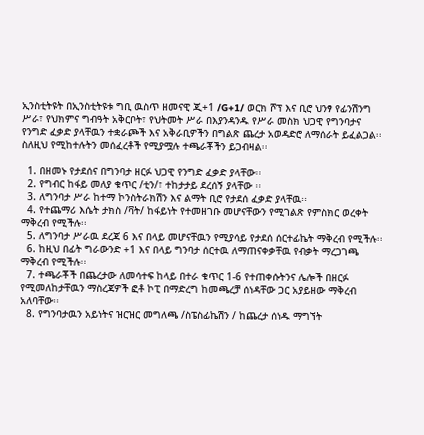ኢንስቲትዩት በኢንስቲትዩቱ ግቢ ዉስጥ ዘመናዊ ጂ+1 /G+1/ ወርክ ሾፕ እና ቢሮ ህንፃ የፊንሽንግ ሥራ፣ የህክምና ግብዓት አቅርቦት፣ የህትመት ሥራ በእያንዳንዱ የሥራ መስክ ህጋዊ የግንባታና የንግድ ፈቃድ ያላቸዉን ተቋራጮች እና አቅራቢዎችን በግልጽ ጨረታ አወዳድሮ ለማሰራት ይፈልጋል፡፡ ስለዚህ የሚከተሉትን መሰፈረቶች የሚያሟሉ ተጫራቾችን ይጋብዛል፡፡

  1. በዘመኑ የታደሰና በግንባታ ዘርፉ ህጋዊ የንግድ ፈቃድ ያላቸው፡፡
  2. የግብር ከፋይ መለያ ቁጥር /ቲን/፣ ተከታታይ ደረሰኝ ያላቸው ፡፡
  3. ለግንባታ ሥራ ከተማ ኮንስትራክሽን እና ልማት ቢሮ የታደሰ ፈቃድ ያላቸዉ፡፡
  4. የተጨማሪ እሴት ታክስ /ቫት/ ከፋይነት የተመዘገቡ መሆናቸውን የሚገልጽ የምስክር ወረቀት ማቅረብ የሚችሉ፡፡
  5. ለግንባታ ሥራዉ ደረጃ 6 እና በላይ መሆናቸዉን የሚያሳይ የታደሰ ሰርተፊኬት ማቅረብ የሚችሉ፡፡
  6. ከዚህ በፊት ግራውንድ +1 እና በላይ ግንባታ ሰርተዉ ለማጠናቀቃቸዉ የብቃት ማረጋገጫ ማቅረብ የሚችሉ፡፡
  7. ተጫራቾች በጨረታው ለመሳተፍ ከላይ በተራ ቁጥር 1-6 የተጠቀሱትንና ሌሎች በዘርፉ የሚመለከታቸዉን ማስረጃዎች ፎቶ ኮፒ በማድረግ ከመጫረቻ ሰነዳቸው ጋር አያይዘው ማቅረብ አለባቸው፡፡
  8. የግንባታዉን አይነትና ዝርዝር መግለጫ /ስፔስፊኬሽን / ከጨረታ ሰነዱ ማግኘት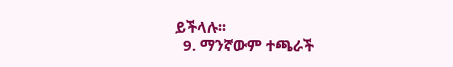ይችላሉ፡፡
  9. ማንኛውም ተጫራች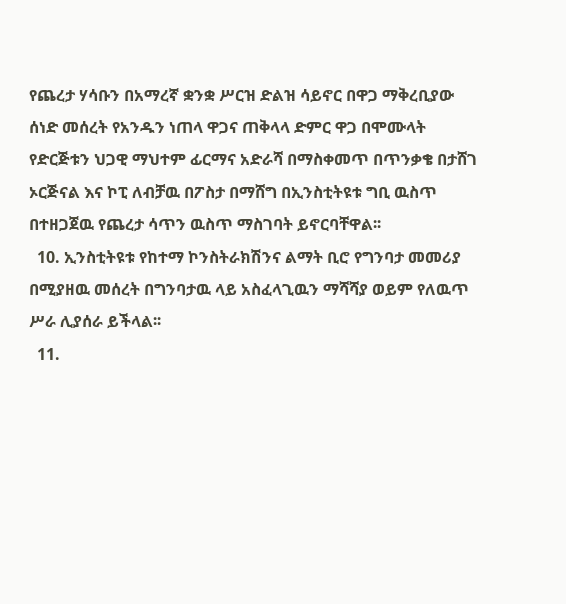የጨረታ ሃሳቡን በአማረኛ ቋንቋ ሥርዝ ድልዝ ሳይኖር በዋጋ ማቅረቢያው ሰነድ መሰረት የአንዱን ነጠላ ዋጋና ጠቅላላ ድምር ዋጋ በሞሙላት የድርጅቱን ህጋዊ ማህተም ፊርማና አድራሻ በማስቀመጥ በጥንቃቄ በታሸገ ኦርጅናል እና ኮፒ ለብቻዉ በፖስታ በማሸግ በኢንስቲትዩቱ ግቢ ዉስጥ በተዘጋጀዉ የጨረታ ሳጥን ዉስጥ ማስገባት ይኖርባቸዋል፡፡
  10. ኢንስቲትዩቱ የከተማ ኮንስትራክሽንና ልማት ቢሮ የግንባታ መመሪያ በሚያዘዉ መሰረት በግንባታዉ ላይ አስፈላጊዉን ማሻሻያ ወይም የለዉጥ ሥራ ሊያሰራ ይችላል፡፡
  11.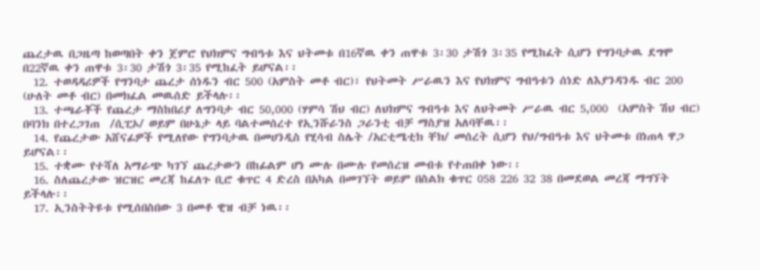ጨረታዉ በጋዜጣ ከወጣበት ቀን ጀምሮ የህክምና ግብዓቱ እና ህትመቱ በ16ኛዉ ቀን ጠዋቱ 3፡30 ታሽጎ 3፡35 የሚከፈት ሲሆን የግንባታዉ ደግሞ በ22ኛዉ ቀን ጠዋቱ 3፡30 ታሽጎ 3፡35 የሚከፈት ይሆናል፡፡
  12. ተወዳዳሪዎች የግንባታ ጨረታ ሰነዱን ብር 500 (አምስት መቶ ብር)፣ የህትመት ሥራዉን እና የህክምና ግብዓቱን ሰነድ ለእያንዳንዱ ብር 200 (ሁለት መቶ ብር) በመክፈል መዉሰድ ይችላሉ፡፡
  13. ተጫራቾች የጨረታ ማስከበሪያ ለግንባታ ብር 50,000 (ሃምሳ ሽህ ብር) ለህክምና ግብዓቱ እና ለህትመት ሥራዉ ብር 5,000  (አምስት ሽህ ብር) በባንክ በተረጋገጠ  /ሲፒኦ/ ወይም በሁኔታ ላይ ባልተመሰረተ የኢንሹራንስ ጋራንቲ ብቻ ማስያዝ አለባቸዉ፡፡
  14. የጨረታው አሸናፊዎች የሚለየው የግንባታዉ በመሀንዲስ የሂሳብ ስሌት /አርቲሜቲክ ቸክ/ መሰረት ሲሆን የህ/ግብዓቱ እና ህትመቱ በነጠላ ዋጋ ይሆናል፡፡
  15. ተቋሙ የተሻለ አማራጭ ካገኘ ጨረታውን በከፊልም ሆነ ሙሉ በሙሉ የመሰረዝ መብቱ የተጠበቀ ነው፡፡
  16. ስለጨረታው ዝርዝር መረጃ ከፈለጉ ቢሮ ቁጥር 4 ድረስ በአካል በመገኘት ወይም በስልክ ቁጥር 058 226 32 38 በመደወል መረጃ ማግኘት ይችላሉ፡፡
  17. ኢንስትትዩቱ የሚሰበስበው 3 በመቶ ዊዝ ብቻ ነዉ፡፡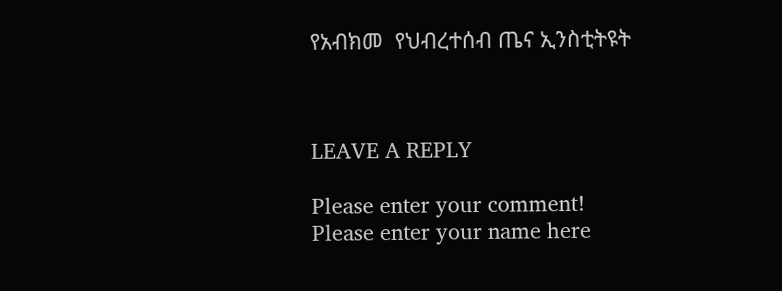የአብክመ  የህብረተሰብ ጤና ኢንስቲትዩት



LEAVE A REPLY

Please enter your comment!
Please enter your name here